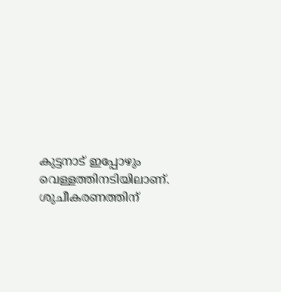കുട്ടനാട് ഇപ്പോഴും വെള്ളത്തിനടിയിലാണ്. ശുചീകരണത്തിന്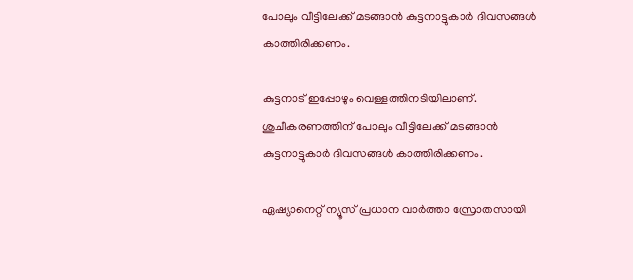പോലും വീട്ടിലേക്ക് മടങ്ങാൻ കുട്ടനാട്ടുകാർ ദിവസങ്ങൾ കാത്തിരിക്കണം.

കുട്ടനാട് ഇപ്പോഴും വെള്ളത്തിനടിയിലാണ്. ശുചീകരണത്തിന് പോലും വീട്ടിലേക്ക് മടങ്ങാൻ കുട്ടനാട്ടുകാർ ദിവസങ്ങൾ കാത്തിരിക്കണം.

ഏഷ്യാനെറ്റ് ന്യൂസ് പ്രധാന വാർത്താ സ്രോതസായി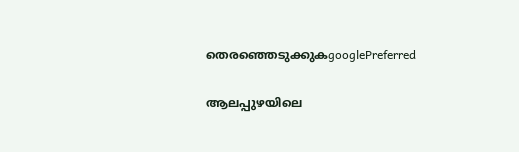തെരഞ്ഞെടുക്കുകgooglePreferred

ആലപ്പുഴയിലെ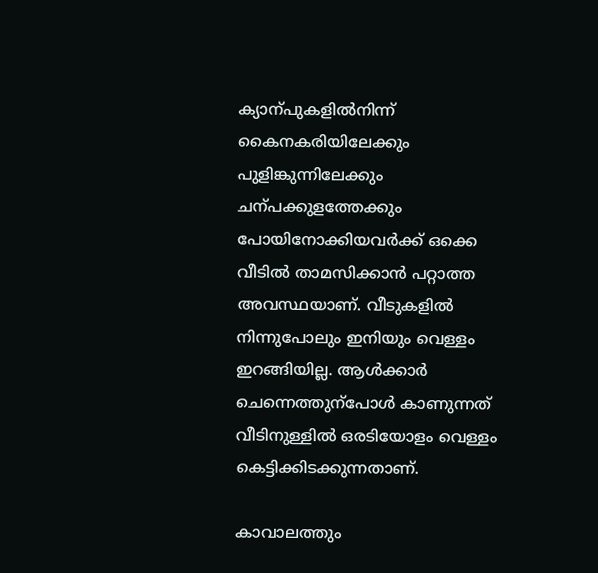ക്യാന്പുകളില്‍നിന്ന് കൈനകരിയിലേക്കും പുളിങ്കുന്നിലേക്കും ചന്പക്കുളത്തേക്കും പോയിനോക്കിയവര്‍ക്ക് ഒക്കെ വീടില്‍ താമസിക്കാൻ പറ്റാത്ത അവസ്ഥയാണ്. വീടുകളില്‍ നിന്നുപോലും ഇനിയും വെള്ളം ഇറങ്ങിയില്ല. ആള്‍ക്കാര്‍ ചെന്നെത്തുന്പോള്‍ കാണുന്നത് വീടിനുള്ളില്‍ ഒരടിയോളം വെള്ളം കെട്ടിക്കിടക്കുന്നതാണ്.

കാവാലത്തും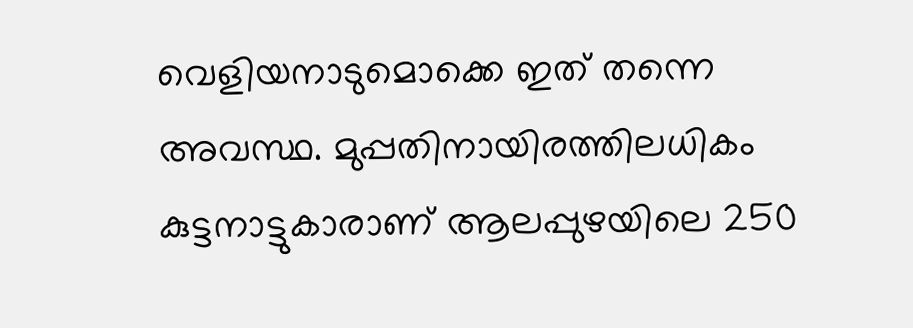വെളിയനാടുമൊക്കെ ഇത് തന്നെ അവസ്ഥ. മുപ്പതിനായിരത്തിലധികം കുട്ടനാട്ടുകാരാണ് ആലപ്പുഴയിലെ 250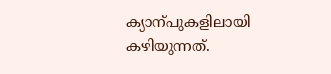ക്യാന്പുകളിലായി കഴിയുന്നത്.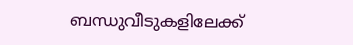ബന്ധുവീടുകളിലേക്ക്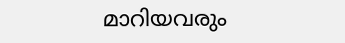മാറിയവരും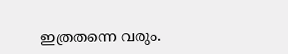ഇത്രതന്നെ വരും.